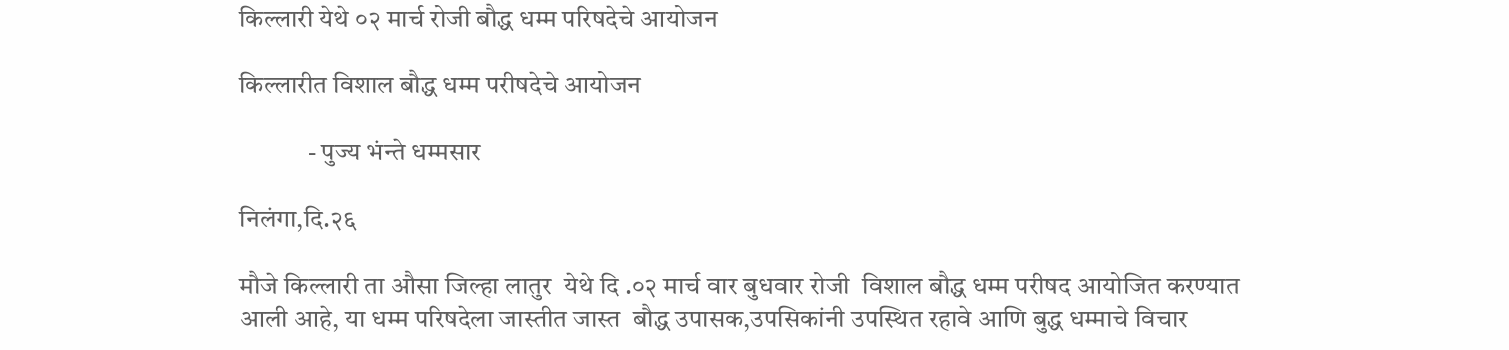किल्लारी येथे ०२ मार्च रोजी बौद्ध धम्म परिषदेचे आयोजन

किल्लारीत विशाल बौद्ध धम्म परीषदेचे आयोजन

             - पुज्य भंन्ते धम्मसार

निलंगा,दि.२६

मौजे किल्लारी ता औसा जिल्हा लातुर  येथे दि .०२ मार्च वार बुधवार रोजी  विशाल बौद्ध धम्म परीषद आयोजित करण्यात आली आहे, या धम्म परिषदेला जास्तीत जास्त  बौद्ध उपासक,उपसिकांनी उपस्थित रहावे आणि बुद्ध धम्माचे विचार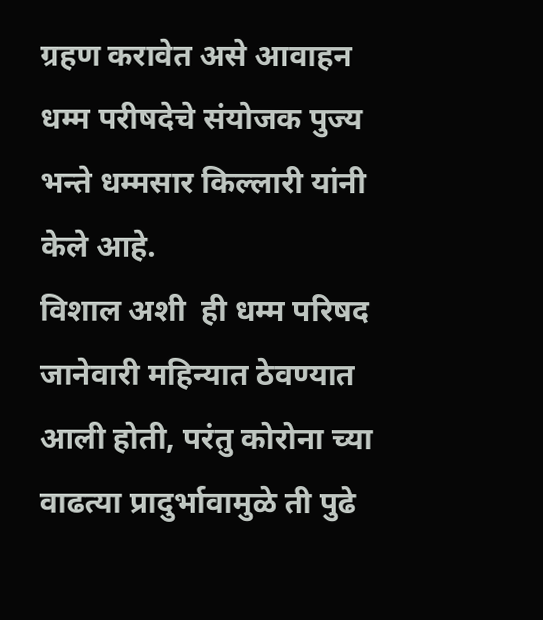ग्रहण करावेत असे आवाहन धम्म परीषदेचे संयोजक पुज्य भन्ते धम्मसार किल्लारी यांनी केले आहे.
विशाल अशी  ही धम्म परिषद जानेवारी महिन्यात ठेवण्यात आली होती, परंतु कोरोना च्या वाढत्या प्रादुर्भावामुळे ती पुढे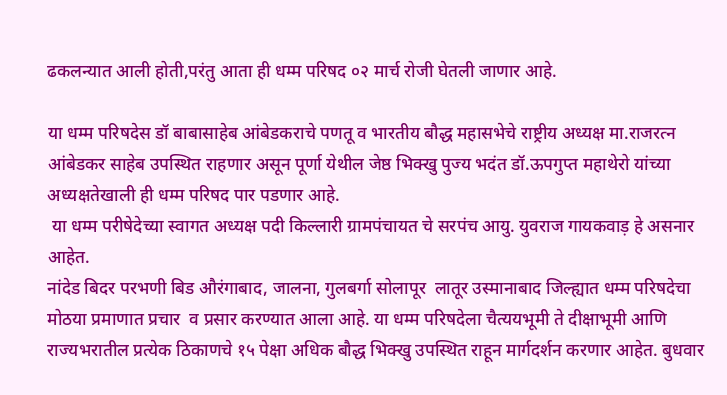ढकलन्यात आली होती,परंतु आता ही धम्म परिषद ०२ मार्च रोजी घेतली जाणार आहे.

या धम्म परिषदेस डॉ बाबासाहेब आंबेडकराचे पणतू व भारतीय बौद्ध महासभेचे राष्ट्रीय अध्यक्ष मा.राजरत्न आंबेडकर साहेब उपस्थित राहणार असून पूर्णा येथील जेष्ठ भिक्खु पुज्य भदंत डॉ.ऊपगुप्त महाथेरो यांच्या अध्यक्षतेखाली ही धम्म परिषद पार पडणार आहे.
 या धम्म परीषेदेच्या स्वागत अध्यक्ष पदी किल्लारी ग्रामपंचायत चे सरपंच आयु. युवराज गायकवाड़ हे असनार आहेत.
नांदेड बिदर परभणी बिड औरंगाबाद, जालना, गुलबर्गा सोलापूर  लातूर उस्मानाबाद जिल्ह्यात धम्म परिषदेचा  मोठया प्रमाणात प्रचार  व प्रसार करण्यात आला आहे. या धम्म परिषदेला चैत्ययभूमी ते दीक्षाभूमी आणि राज्यभरातील प्रत्येक ठिकाणचे १५ पेक्षा अधिक बौद्ध भिक्खु उपस्थित राहून मार्गदर्शन करणार आहेत. बुधवार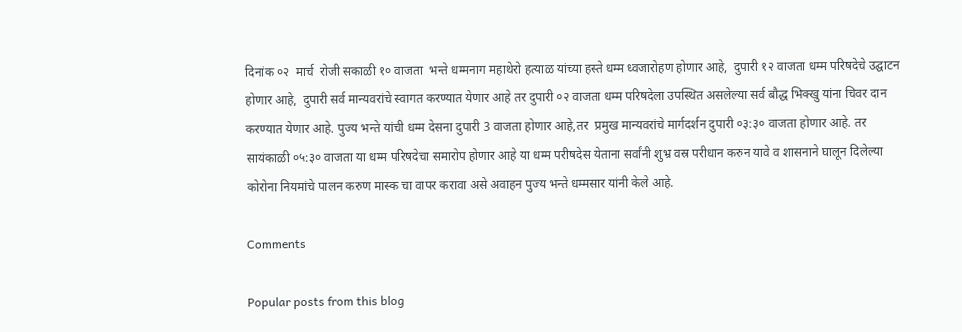दिनांक ०२  मार्च  रोजी सकाळी १० वाजता  भन्ते धम्मनाग महाथेरो हत्याळ यांच्या हस्ते धम्म ध्वजारोहण होणार आहे,  दुपारी १२ वाजता धम्म परिषदेचे उद्घाटन होणार आहे,  दुपारी सर्व मान्यवरांचे स्वागत करण्यात येणार आहे तर दुपारी ०२ वाजता धम्म परिषदेला उपस्थित असलेल्या सर्व बौद्ध भिक्खु यांना चिवर दान करण्यात येणार आहे. पुज्य भन्ते यांची धम्म देसना दुपारी 3 वाजता होणार आहे,तर  प्रमुख मान्यवरांचे मार्गदर्शन दुपारी ०३:३० वाजता होणार आहे. तर सायंकाळी ०५:३० वाजता या धम्म परिषदेचा समारोप होणार आहे या धम्म परीषदेस येताना सर्वांनी शुभ्र वस्र परीधान करुन यावे व शासनाने घालून दिलेल्या कोरोना नियमांचे पालन करुण मास्क चा वापर करावा असे अवाहन पुज्य भन्ते धम्मसार यांनी केले आहे.

Comments

Popular posts from this blog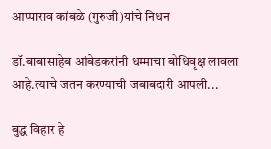आप्पाराव कांबळे (गुरुजी)यांचे निधन

डॉ.बाबासाहेब आंबेडकरांनी धम्माचा बोधिवृक्ष लावला आहे.त्याचे जतन करण्याची जबाबदारी आपली...

बुद्ध विहार हे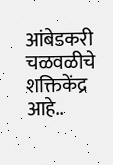आंबेडकरी चळवळीचे शक्तिकेंद्र आहे..